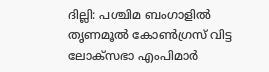ദില്ലി: പശ്ചിമ ബംഗാളിൽ തൃണമൂൽ കോൺഗ്രസ് വിട്ട ലോക്സഭാ എംപിമാർ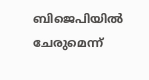ബിജെപിയിൽ ചേരുമെന്ന്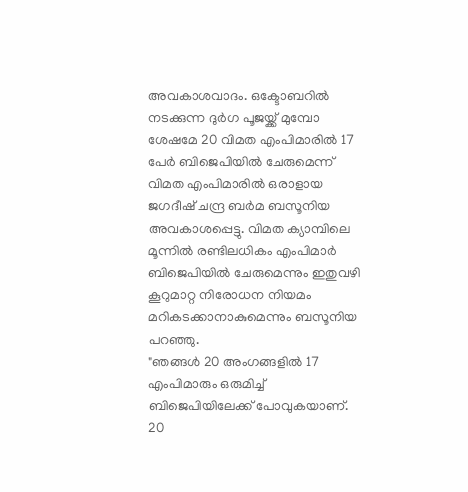അവകാശവാദം. ഒക്ടോബറിൽ നടക്കുന്ന ദുർഗ പൂജയ്ക്ക് മുമ്പോ ശേഷമേ 20 വിമത എംപിമാരിൽ 17 പേർ ബിജെപിയിൽ ചേരുമെന്ന് വിമത എംപിമാരിൽ ഒരാളായ ജഗദീഷ് ചന്ദ്ര ബർമ ബസൂനിയ അവകാശപ്പെട്ടു. വിമത ക്യാമ്പിലെ മൂന്നിൽ രണ്ടിലധികം എംപിമാർ ബിജെപിയിൽ ചേരുമെന്നും ഇതുവഴി കൂറുമാറ്റ നിരോധന നിയമം മറികടക്കാനാകുമെന്നും ബസൂനിയ പറഞ്ഞു.
"ഞങ്ങൾ 20 അംഗങ്ങളിൽ 17 എംപിമാരും ഒരുമിച്ച് ബിജെപിയിലേക്ക് പോവുകയാണ്. 20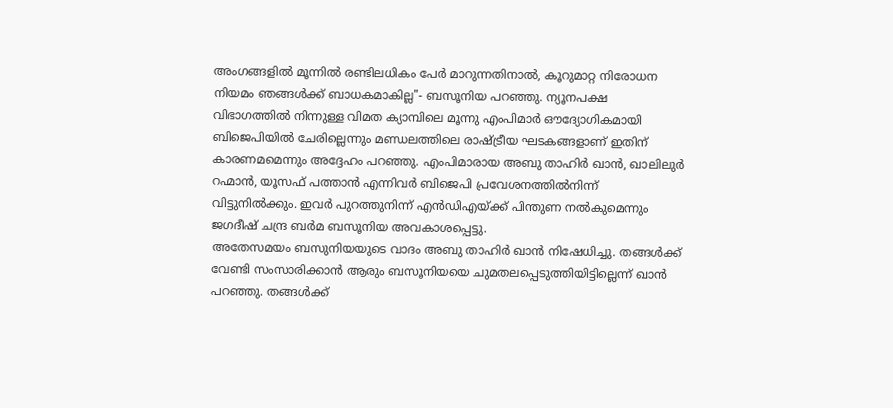അംഗങ്ങളിൽ മൂന്നിൽ രണ്ടിലധികം പേർ മാറുന്നതിനാൽ, കൂറുമാറ്റ നിരോധന നിയമം ഞങ്ങൾക്ക് ബാധകമാകില്ല"- ബസൂനിയ പറഞ്ഞു. ന്യൂനപക്ഷ വിഭാഗത്തിൽ നിന്നുള്ള വിമത ക്യാമ്പിലെ മൂന്നു എംപിമാർ ഔദ്യോഗികമായി ബിജെപിയിൽ ചേരില്ലെന്നും മണ്ഡലത്തിലെ രാഷ്ട്രീയ ഘടകങ്ങളാണ് ഇതിന് കാരണമമെന്നും അദ്ദേഹം പറഞ്ഞു. എംപിമാരായ അബു താഹിർ ഖാൻ, ഖാലിലുർ റഹ്മാൻ, യൂസഫ് പത്താൻ എന്നിവർ ബിജെപി പ്രവേശനത്തിൽനിന്ന് വിട്ടുനിൽക്കും. ഇവർ പുറത്തുനിന്ന് എൻഡിഎയ്ക്ക് പിന്തുണ നൽകുമെന്നും ജഗദീഷ് ചന്ദ്ര ബർമ ബസൂനിയ അവകാശപ്പെട്ടു.
അതേസമയം ബസുനിയയുടെ വാദം അബു താഹിർ ഖാൻ നിഷേധിച്ചു. തങ്ങൾക്ക് വേണ്ടി സംസാരിക്കാൻ ആരും ബസൂനിയയെ ചുമതലപ്പെടുത്തിയിട്ടില്ലെന്ന് ഖാൻ പറഞ്ഞു. തങ്ങൾക്ക്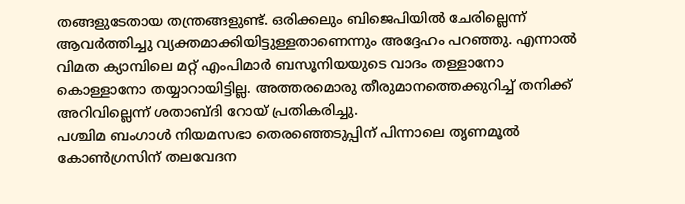തങ്ങളുടേതായ തന്ത്രങ്ങളുണ്ട്. ഒരിക്കലും ബിജെപിയിൽ ചേരില്ലെന്ന് ആവർത്തിച്ചു വ്യക്തമാക്കിയിട്ടുള്ളതാണെന്നും അദ്ദേഹം പറഞ്ഞു. എന്നാൽ വിമത ക്യാമ്പിലെ മറ്റ് എംപിമാർ ബസൂനിയയുടെ വാദം തള്ളാനോ കൊള്ളാനോ തയ്യാറായിട്ടില്ല. അത്തരമൊരു തീരുമാനത്തെക്കുറിച്ച് തനിക്ക് അറിവില്ലെന്ന് ശതാബ്ദി റോയ് പ്രതികരിച്ചു.
പശ്ചിമ ബംഗാൾ നിയമസഭാ തെരഞ്ഞെടുപ്പിന് പിന്നാലെ തൃണമൂൽ കോൺഗ്രസിന് തലവേദന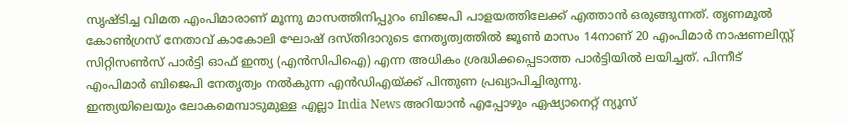സൃഷ്ടിച്ച വിമത എംപിമാരാണ് മൂന്നു മാസത്തിനിപ്പുറം ബിജെപി പാളയത്തിലേക്ക് എത്താൻ ഒരുങ്ങുന്നത്. തൃണമൂൽ കോൺഗ്രസ് നേതാവ് കാകോലി ഘോഷ് ദസ്തിദാറുടെ നേതൃത്വത്തിൽ ജൂൺ മാസം 14നാണ് 20 എംപിമാർ നാഷണലിസ്റ്റ് സിറ്റിസൺസ് പാർട്ടി ഓഫ് ഇന്ത്യ (എൻസിപിഐ) എന്ന അധികം ശ്രദ്ധിക്കപ്പെടാത്ത പാർട്ടിയിൽ ലയിച്ചത്. പിന്നീട് എംപിമാർ ബിജെപി നേതൃത്വം നൽകുന്ന എൻഡിഎയ്ക്ക് പിന്തുണ പ്രഖ്യാപിച്ചിരുന്നു.
ഇന്ത്യയിലെയും ലോകമെമ്പാടുമുള്ള എല്ലാ India News അറിയാൻ എപ്പോഴും ഏഷ്യാനെറ്റ് ന്യൂസ്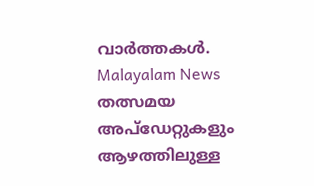വാർത്തകൾ. Malayalam News തത്സമയ അപ്ഡേറ്റുകളും ആഴത്തിലുള്ള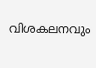വിശകലനവും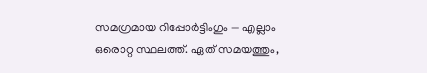സമഗ്രമായ റിപ്പോർട്ടിംഗും — എല്ലാം ഒരൊറ്റ സ്ഥലത്ത്. ഏത് സമയത്തും,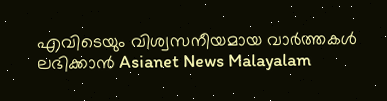എവിടെയും വിശ്വസനീയമായ വാർത്തകൾ ലഭിക്കാൻ Asianet News Malayalam